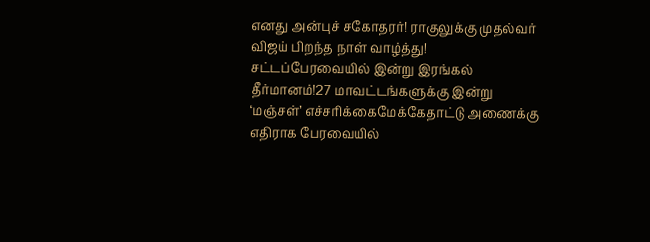எனது அன்புச் சகோதரர்! ராகுலுக்கு முதல்வர் விஜய் பிறந்த நாள் வாழ்த்து! சட்டப்பேரவையில் இன்று இரங்கல் தீர்மானம்!27 மாவட்டங்களுக்கு இன்று ‘மஞ்சள்’ எச்சரிக்கைமேக்கேதாட்டு அணைக்கு எதிராக பேரவையில்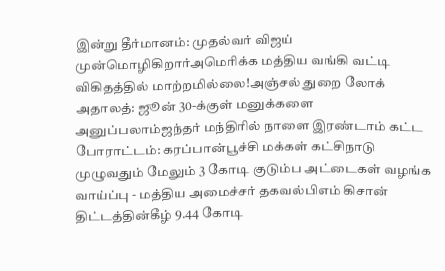இன்று தீர்மானம்: முதல்வர் விஜய் முன்மொழிகிறார்அமெரிக்க மத்திய வங்கி வட்டி விகிதத்தில் மாற்றமில்லை!அஞ்சல் துறை லோக் அதாலத்: ஜூன் 30-க்குள் மனுக்களை அனுப்பலாம்ஜந்தர் மந்திரில் நாளை இரண்டாம் கட்ட போராட்டம்: கரப்பான்பூச்சி மக்கள் கட்சிநாடு முழுவதும் மேலும் 3 கோடி குடும்ப அட்டைகள் வழங்க வாய்ப்பு - மத்திய அமைச்சர் தகவல்பிஎம் கிசான் திட்டத்தின்கீழ் 9.44 கோடி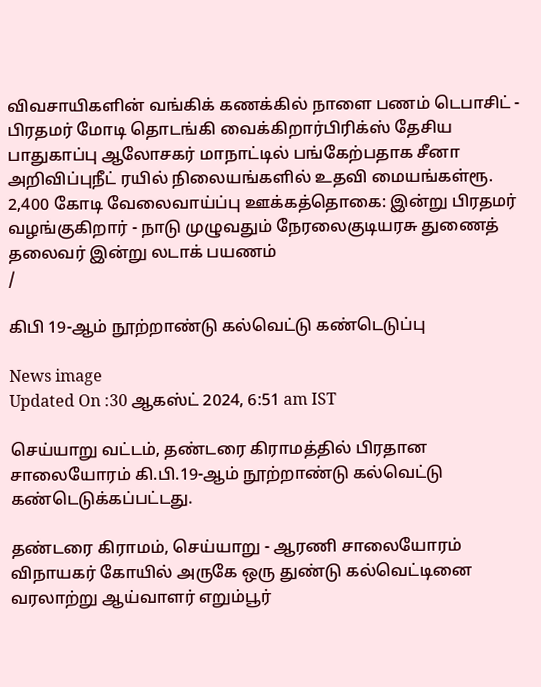விவசாயிகளின் வங்கிக் கணக்கில் நாளை பணம் டெபாசிட் - பிரதமர் மோடி தொடங்கி வைக்கிறார்பிரிக்ஸ் தேசிய பாதுகாப்பு ஆலோசகர் மாநாட்டில் பங்கேற்பதாக சீனா அறிவிப்புநீட் ரயில் நிலையங்களில் உதவி மையங்கள்ரூ. 2,400 கோடி வேலைவாய்ப்பு ஊக்கத்தொகை: இன்று பிரதமர் வழங்குகிறார் - நாடு முழுவதும் நேரலைகுடியரசு துணைத் தலைவர் இன்று லடாக் பயணம்
/

கிபி 19-ஆம் நூற்றாண்டு கல்வெட்டு கண்டெடுப்பு

News image
Updated On :30 ஆகஸ்ட் 2024, 6:51 am IST

செய்யாறு வட்டம், தண்டரை கிராமத்தில் பிரதான சாலையோரம் கி.பி.19-ஆம் நூற்றாண்டு கல்வெட்டு கண்டெடுக்கப்பட்டது.

தண்டரை கிராமம், செய்யாறு - ஆரணி சாலையோரம் விநாயகர் கோயில் அருகே ஒரு துண்டு கல்வெட்டினை வரலாற்று ஆய்வாளர் எறும்பூர்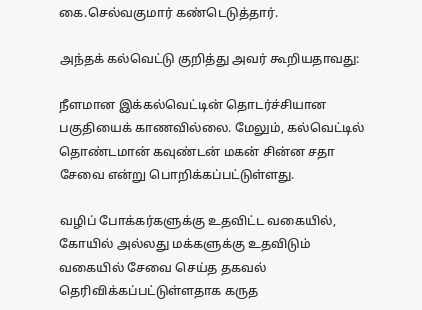கை.செல்வகுமார் கண்டெடுத்தார்.

அந்தக் கல்வெட்டு குறித்து அவர் கூறியதாவது:

நீளமான இக்கல்வெட்டின் தொடர்ச்சியான பகுதியைக் காணவில்லை. மேலும், கல்வெட்டில் தொண்டமான் கவுண்டன் மகன் சின்ன சதா சேவை என்று பொறிக்கப்பட்டுள்ளது.

வழிப் போக்கர்களுக்கு உதவிட்ட வகையில், கோயில் அல்லது மக்களுக்கு உதவிடும் வகையில் சேவை செய்த தகவல் தெரிவிக்கப்பட்டுள்ளதாக கருத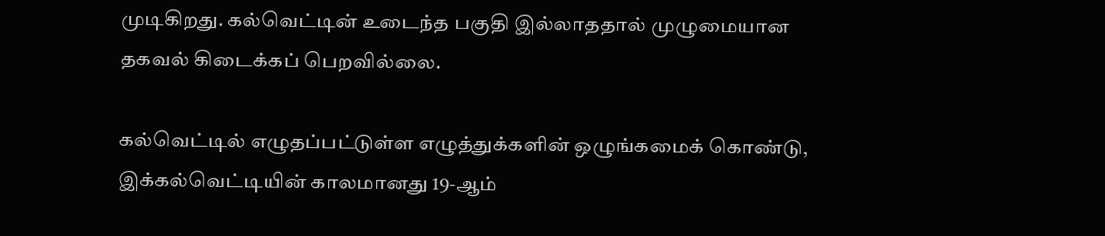முடிகிறது. கல்வெட்டின் உடைந்த பகுதி இல்லாததால் முழுமையான தகவல் கிடைக்கப் பெறவில்லை.

கல்வெட்டில் எழுதப்பட்டுள்ள எழுத்துக்களின் ஒழுங்கமைக் கொண்டு, இக்கல்வெட்டியின் காலமானது 19-ஆம்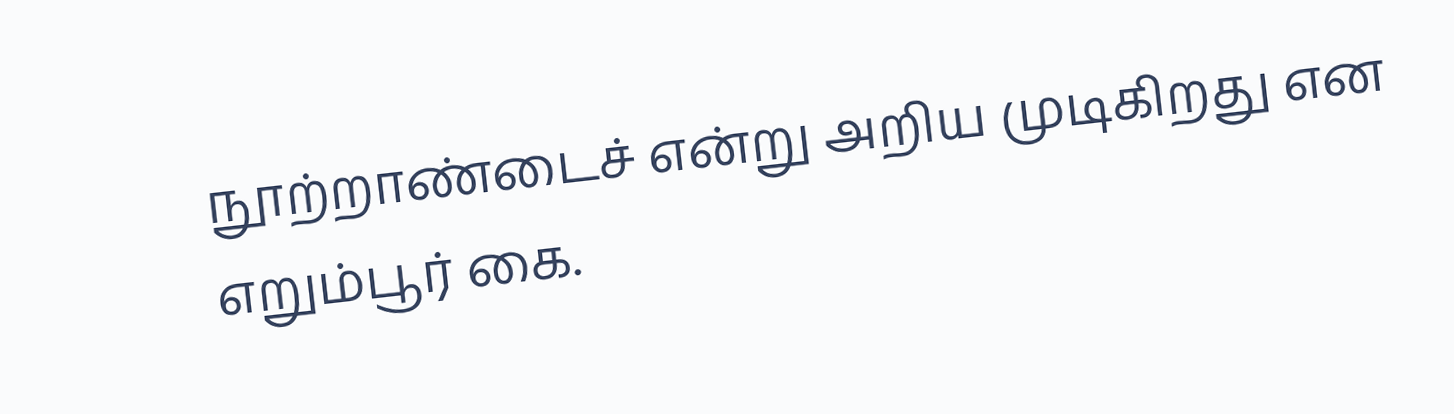நூற்றாண்டைச் என்று அறிய முடிகிறது என எறும்பூர் கை.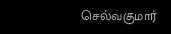செல்வகுமார்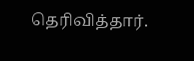தெரிவித்தார்.